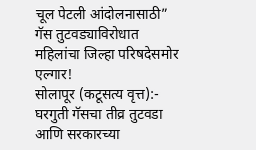चूल पेटली आंदोलनासाठी” गॅस तुटवड्याविरोधात महिलांचा जिल्हा परिषदेसमोर एल्गार!
सोलापूर (कटूसत्य वृत्त):- घरगुती गॅसचा तीव्र तुटवडा आणि सरकारच्या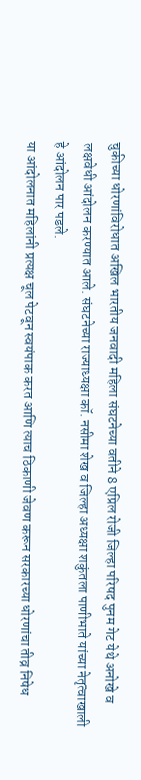चुकीच्या धोरणांविरोधात अखिल भारतीय जनवादी महिला संघटनेच्या वतीने 8 एप्रिल रोजी जिल्हा परिषद पुनम गेट येथे अनोखे व लक्षवेधी आंदोलन करण्यात आले. संघटनेच्या राज्याध्यक्षा कॉ. नसीमा शेख व जिल्हा अध्यक्षा शकुंतला पाणीभाते यांच्या नेतृत्वाखाली हे आंदोलन पार पडले.
या आंदोलनात महिलांनी प्रत्यक्ष चूल पेटवून स्वयंपाक करत आणि त्याच ठिकाणी जेवण करून सरकारच्या धोरणांचा तीव्र निषेध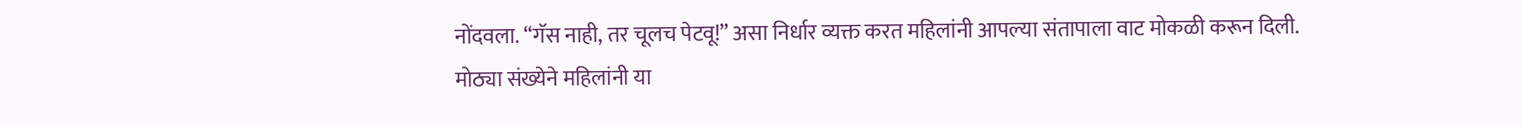नोंदवला. “गॅस नाही, तर चूलच पेटवू!” असा निर्धार व्यक्त करत महिलांनी आपल्या संतापाला वाट मोकळी करून दिली.
मोठ्या संख्येने महिलांनी या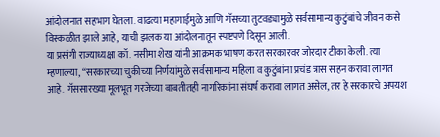आंदोलनात सहभाग घेतला. वाढत्या महागाईमुळे आणि गॅसच्या तुटवड्यामुळे सर्वसामान्य कुटुंबांचे जीवन कसे विस्कळीत झाले आहे, याची झलक या आंदोलनातून स्पष्टपणे दिसून आली.
या प्रसंगी राज्याध्यक्षा कॉ. नसीमा शेख यांनी आक्रमक भाषण करत सरकारवर जोरदार टीका केली. त्या म्हणाल्या, “सरकारच्या चुकीच्या निर्णयांमुळे सर्वसामान्य महिला व कुटुंबांना प्रचंड त्रास सहन करावा लागत आहे. गॅससारख्या मूलभूत गरजेच्या बाबतीतही नागरिकांना संघर्ष करावा लागत असेल, तर हे सरकारचे अपयश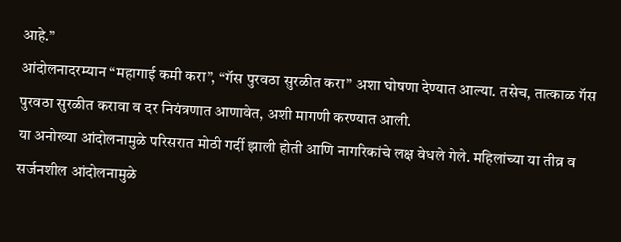आहे.”
आंदोलनादरम्यान “महागाई कमी करा”, “गॅस पुरवठा सुरळीत करा” अशा घोषणा देण्यात आल्या. तसेच, तात्काळ गॅस पुरवठा सुरळीत करावा व दर नियंत्रणात आणावेत, अशी मागणी करण्यात आली.
या अनोख्या आंदोलनामुळे परिसरात मोठी गर्दी झाली होती आणि नागरिकांचे लक्ष वेधले गेले. महिलांच्या या तीव्र व सर्जनशील आंदोलनामुळे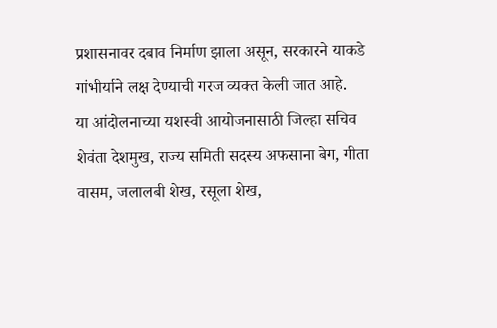प्रशासनावर दबाव निर्माण झाला असून, सरकारने याकडे गांभीर्याने लक्ष देण्याची गरज व्यक्त केली जात आहे.
या आंदोलनाच्या यशस्वी आयोजनासाठी जिल्हा सचिव शेवंता देशमुख, राज्य समिती सदस्य अफसाना बेग, गीता वासम, जलालबी शेख, रसूला शेख,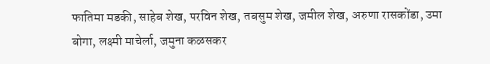फातिमा मडकी, साहेब शेख, परविन शेख, तबसुम शेख, जमील शेख, अरुणा रासकोंडा, उमा बोगा, लक्ष्मी माचेर्ला, जमुना कळसकर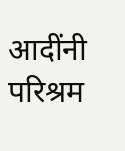आदींनी परिश्रम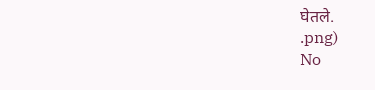घेतले.
.png)
No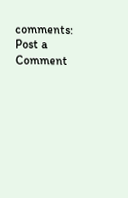comments:
Post a Comment